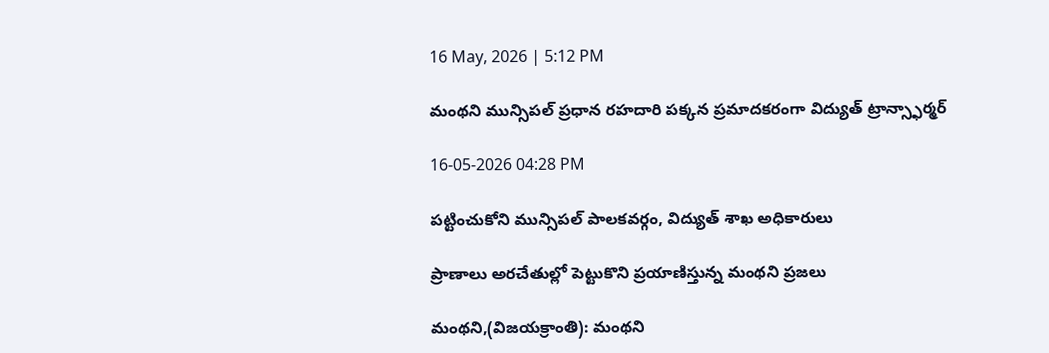16 May, 2026 | 5:12 PM

మంథని మున్సిపల్ ప్రధాన రహదారి పక్కన ప్రమాదకరంగా విద్యుత్ ట్రాన్స్ఫార్మర్

16-05-2026 04:28 PM

పట్టించుకోని మున్సిపల్ పాలకవర్గం, విద్యుత్ శాఖ అధికారులు

ప్రాణాలు అరచేతుల్లో పెట్టుకొని ప్రయాణిస్తున్న మంథని ప్రజలు

మంథని,(విజయక్రాంతి): మంథని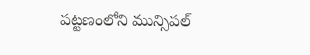పట్టణంలోని మున్సిపల్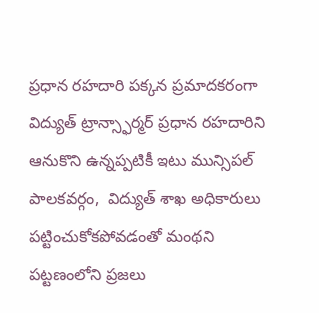ప్రధాన రహదారి పక్కన ప్రమాదకరంగా విద్యుత్ ట్రాన్స్ఫార్మర్ ప్రధాన రహదారిని ఆనుకొని ఉన్నప్పటికీ ఇటు మున్సిపల్ పాలకవర్గం,  విద్యుత్ శాఖ అధికారులు పట్టించుకోకపోవడంతో మంథని పట్టణంలోని ప్రజలు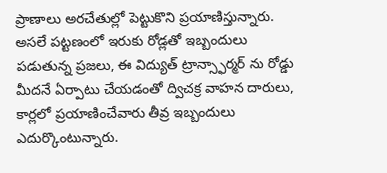ప్రాణాలు అరచేతుల్లో పెట్టుకొని ప్రయాణిస్తున్నారు. అసలే పట్టణంలో ఇరుకు రోడ్లతో ఇబ్బందులు పడుతున్న ప్రజలు, ఈ విద్యుత్ ట్రాన్స్ఫార్మర్ ను రోడ్డు మీదనే ఏర్పాటు చేయడంతో ద్విచక్ర వాహన దారులు, కార్లలో ప్రయాణించేవారు తీవ్ర ఇబ్బందులు ఎదుర్కొంటున్నారు.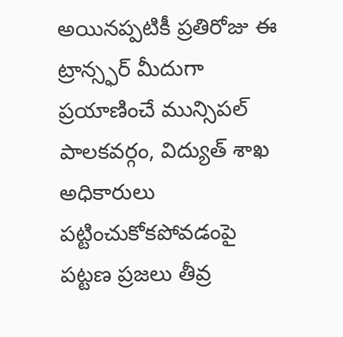అయినప్పటికీ ప్రతిరోజు ఈ ట్రాన్స్ఫర్ మీదుగా ప్రయాణించే మున్సిపల్ పాలకవర్గం, విద్యుత్ శాఖ అధికారులు పట్టించుకోకపోవడంపై పట్టణ ప్రజలు తీవ్ర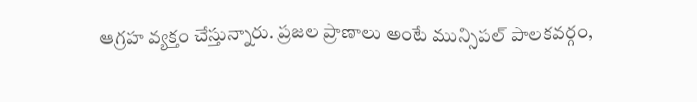ఆగ్రహ వ్యక్తం చేస్తున్నారు. ప్రజల ప్రాణాలు అంటే మున్సిపల్ పాలకవర్గం,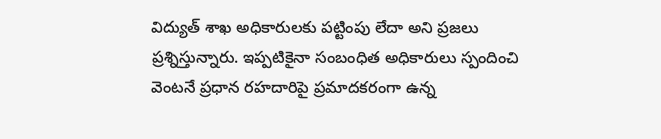విద్యుత్ శాఖ అధికారులకు పట్టింపు లేదా అని ప్రజలు ప్రశ్నిస్తున్నారు. ఇప్పటికైనా సంబంధిత అధికారులు స్పందించి వెంటనే ప్రధాన రహదారిపై ప్రమాదకరంగా ఉన్న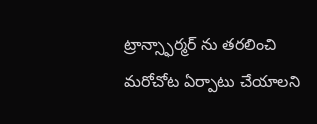ట్రాన్స్ఫార్మర్ ను తరలించి మరోచోట ఏర్పాటు చేయాలని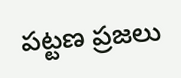పట్టణ ప్రజలు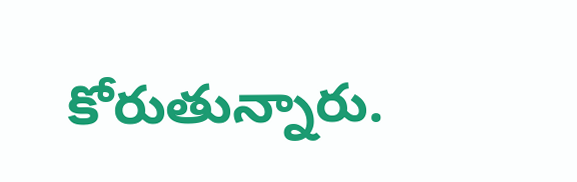కోరుతున్నారు.